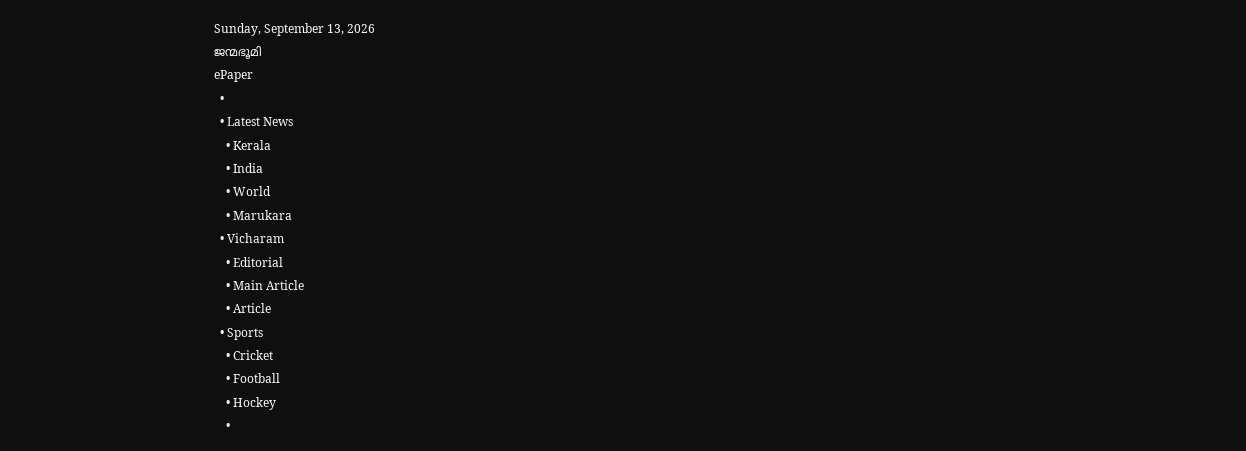Sunday, September 13, 2026
ജന്മഭൂമി
ePaper
  •
  • Latest News
    • Kerala
    • India
    • World
    • Marukara
  • Vicharam
    • Editorial
    • Main Article
    • Article
  • Sports
    • Cricket
    • Football
    • Hockey
    •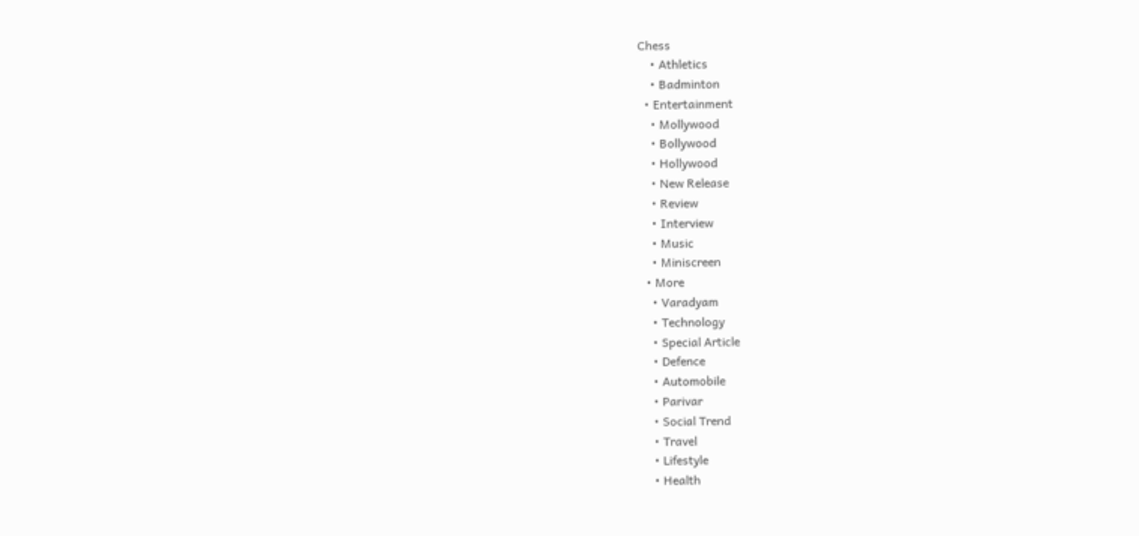Chess
    • Athletics
    • Badminton
  • Entertainment
    • Mollywood
    • Bollywood
    • Hollywood
    • New Release
    • Review
    • Interview
    • Music
    • Miniscreen
  • More
    • Varadyam
    • Technology
    • Special Article
    • Defence
    • Automobile
    • Parivar
    • Social Trend
    • Travel
    • Lifestyle
    • Health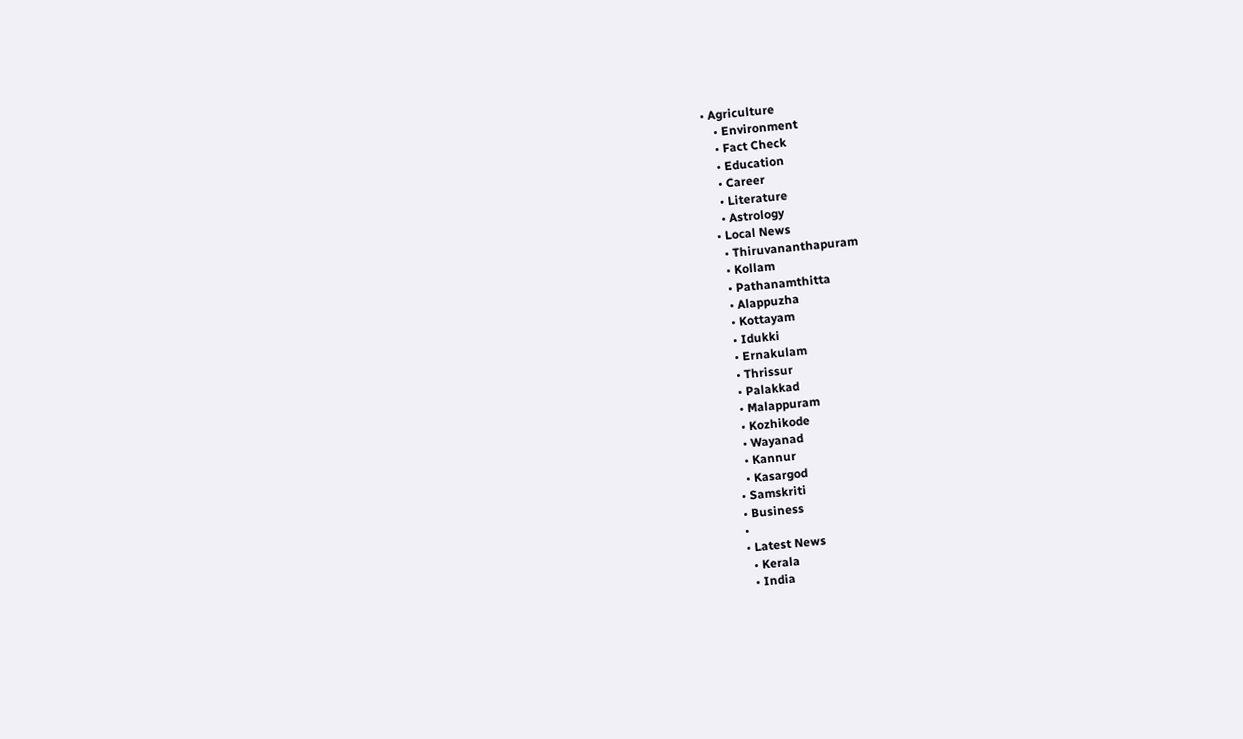• Agriculture
    • Environment
    • Fact Check
    • Education
    • Career
    • Literature
    • Astrology
  • Local News
    • Thiruvananthapuram
    • Kollam
    • Pathanamthitta
    • Alappuzha
    • Kottayam
    • Idukki
    • Ernakulam
    • Thrissur
    • Palakkad
    • Malappuram
    • Kozhikode
    • Wayanad
    • Kannur
    • Kasargod
  • Samskriti
  • Business
  •
  • Latest News
    • Kerala
    • India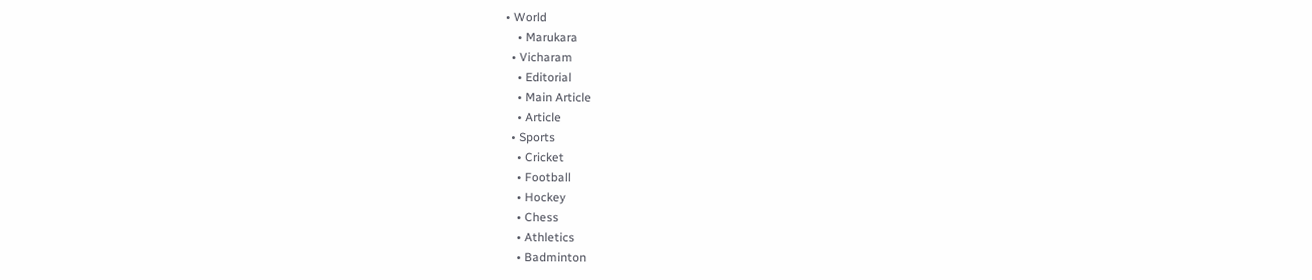• World
    • Marukara
  • Vicharam
    • Editorial
    • Main Article
    • Article
  • Sports
    • Cricket
    • Football
    • Hockey
    • Chess
    • Athletics
    • Badminton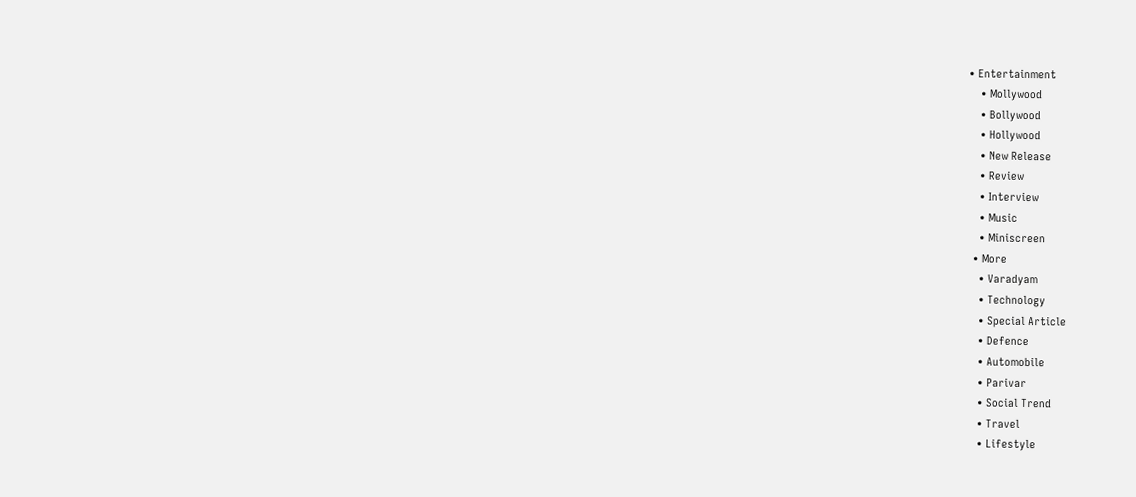• Entertainment
    • Mollywood
    • Bollywood
    • Hollywood
    • New Release
    • Review
    • Interview
    • Music
    • Miniscreen
  • More
    • Varadyam
    • Technology
    • Special Article
    • Defence
    • Automobile
    • Parivar
    • Social Trend
    • Travel
    • Lifestyle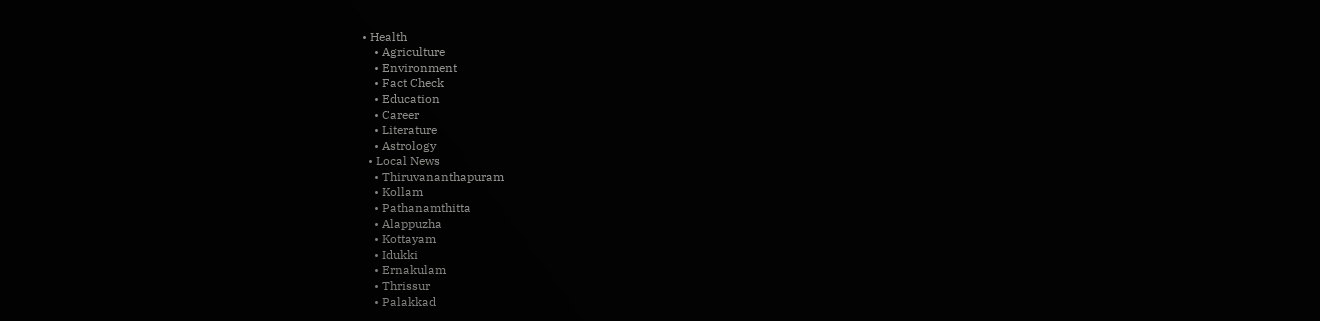• Health
    • Agriculture
    • Environment
    • Fact Check
    • Education
    • Career
    • Literature
    • Astrology
  • Local News
    • Thiruvananthapuram
    • Kollam
    • Pathanamthitta
    • Alappuzha
    • Kottayam
    • Idukki
    • Ernakulam
    • Thrissur
    • Palakkad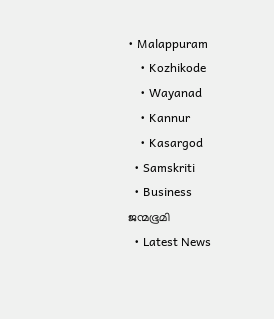• Malappuram
    • Kozhikode
    • Wayanad
    • Kannur
    • Kasargod
  • Samskriti
  • Business
ജന്മഭൂമി
  • Latest News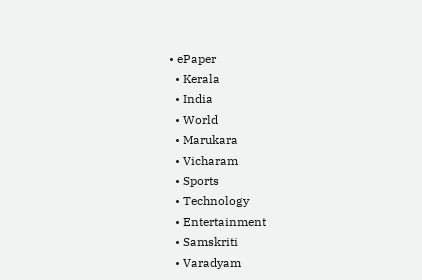• ePaper
  • Kerala
  • India
  • World
  • Marukara
  • Vicharam
  • Sports
  • Technology
  • Entertainment
  • Samskriti
  • Varadyam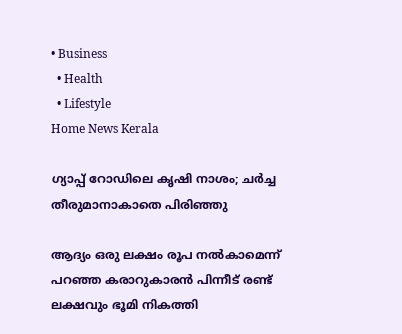• Business
  • Health
  • Lifestyle
Home News Kerala

ഗ്യാപ്പ് റോഡിലെ കൃഷി നാശം; ചര്‍ച്ച തീരുമാനാകാതെ പിരിഞ്ഞു

ആദ്യം ഒരു ലക്ഷം രൂപ നല്‍കാമെന്ന് പറഞ്ഞ കരാറുകാരന്‍ പിന്നീട് രണ്ട് ലക്ഷവും ഭൂമി നികത്തി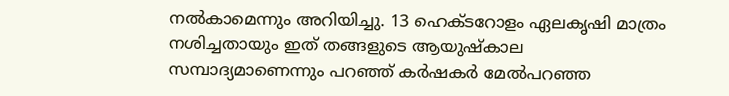നല്‍കാമെന്നും അറിയിച്ചു. 13 ഹെക്ടറോളം ഏലകൃഷി മാത്രം നശിച്ചതായും ഇത് തങ്ങളുടെ ആയുഷ്‌കാല സമ്പാദ്യമാണെന്നും പറഞ്ഞ് കര്‍ഷകര്‍ മേല്‍പറഞ്ഞ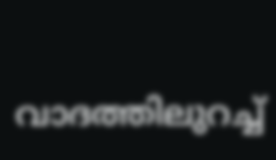വാദത്തിലുറച്ച്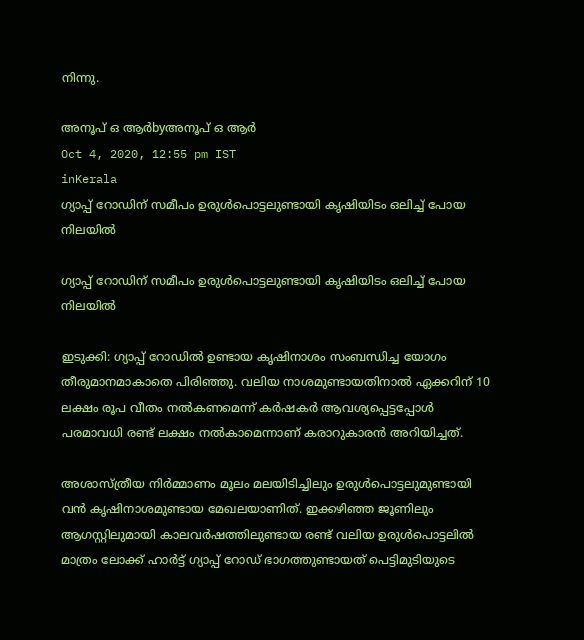നിന്നു.

അനൂപ് ഒ ആര്‍byഅനൂപ് ഒ ആര്‍
Oct 4, 2020, 12:55 pm IST
inKerala
ഗ്യാപ്പ് റോഡിന് സമീപം ഉരുള്‍പൊട്ടലുണ്ടായി കൃഷിയിടം ഒലിച്ച് പോയ നിലയില്‍

ഗ്യാപ്പ് റോഡിന് സമീപം ഉരുള്‍പൊട്ടലുണ്ടായി കൃഷിയിടം ഒലിച്ച് പോയ നിലയില്‍

ഇടുക്കി: ഗ്യാപ്പ് റോഡില്‍ ഉണ്ടായ കൃഷിനാശം സംബന്ധിച്ച യോഗം തീരുമാനമാകാതെ പിരിഞ്ഞു. വലിയ നാശമുണ്ടായതിനാല്‍ ഏക്കറിന് 10 ലക്ഷം രൂപ വീതം നല്‍കണമെന്ന് കര്‍ഷകര്‍ ആവശ്യപ്പെട്ടപ്പോള്‍ പരമാവധി രണ്ട് ലക്ഷം നല്‍കാമെന്നാണ് കരാറുകാരന്‍ അറിയിച്ചത്.

അശാസ്ത്രീയ നിര്‍മ്മാണം മൂലം മലയിടിച്ചിലും ഉരുള്‍പൊട്ടലുമുണ്ടായി വന്‍ കൃഷിനാശമുണ്ടായ മേഖലയാണിത്. ഇക്കഴിഞ്ഞ ജൂണിലും ആഗസ്റ്റിലുമായി കാലവര്‍ഷത്തിലുണ്ടായ രണ്ട് വലിയ ഉരുള്‍പൊട്ടലില്‍ മാത്രം ലോക്ക് ഹാര്‍ട്ട് ഗ്യാപ്പ് റോഡ് ഭാഗത്തുണ്ടായത് പെട്ടിമുടിയുടെ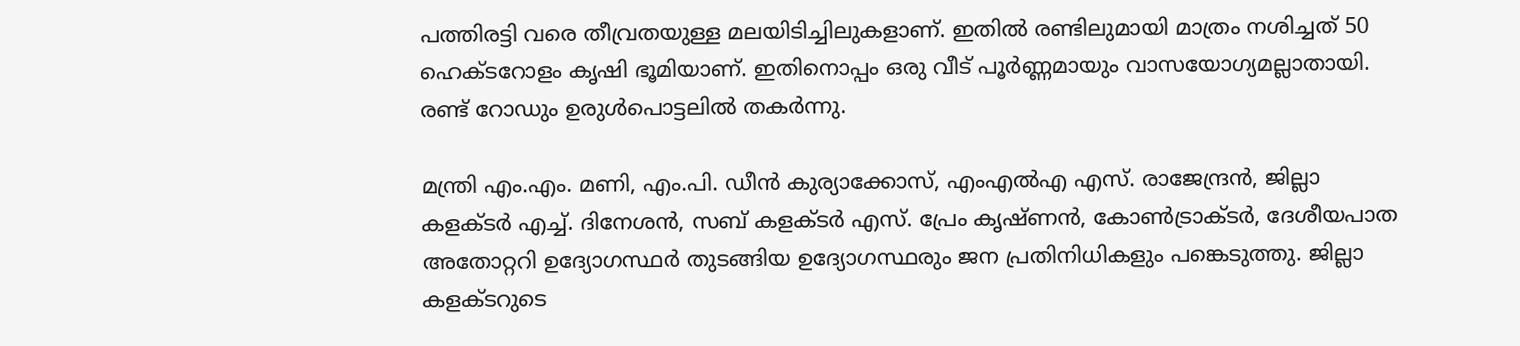പത്തിരട്ടി വരെ തീവ്രതയുള്ള മലയിടിച്ചിലുകളാണ്. ഇതില്‍ രണ്ടിലുമായി മാത്രം നശിച്ചത് 50 ഹെക്ടറോളം കൃഷി ഭൂമിയാണ്. ഇതിനൊപ്പം ഒരു വീട് പൂര്‍ണ്ണമായും വാസയോഗ്യമല്ലാതായി. രണ്ട് റോഡും ഉരുള്‍പൊട്ടലില്‍ തകര്‍ന്നു.

മന്ത്രി എം.എം. മണി, എം.പി. ഡീന്‍ കുര്യാക്കോസ്, എംഎല്‍എ എസ്. രാജേന്ദ്രന്‍, ജില്ലാ കളക്ടര്‍ എച്ച്. ദിനേശന്‍, സബ് കളക്ടര്‍ എസ്. പ്രേം കൃഷ്ണന്‍, കോണ്‍ട്രാക്ടര്‍, ദേശീയപാത അതോറ്ററി ഉദ്യോഗസ്ഥര്‍ തുടങ്ങിയ ഉദ്യോഗസ്ഥരും ജന പ്രതിനിധികളും പങ്കെടുത്തു. ജില്ലാ കളക്ടറുടെ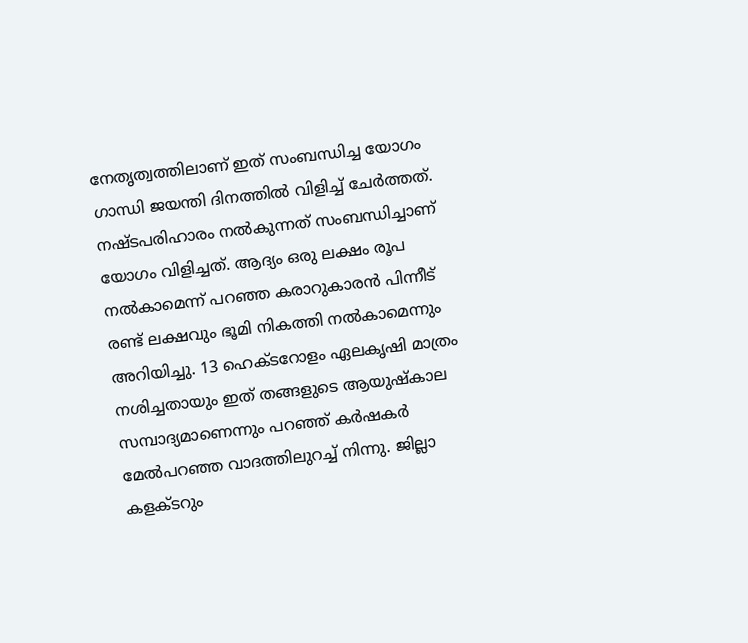നേതൃത്വത്തിലാണ് ഇത് സംബന്ധിച്ച യോഗം ഗാന്ധി ജയന്തി ദിനത്തില്‍ വിളിച്ച് ചേര്‍ത്തത്. നഷ്ടപരിഹാരം നല്‍കുന്നത് സംബന്ധിച്ചാണ് യോഗം വിളിച്ചത്. ആദ്യം ഒരു ലക്ഷം രൂപ നല്‍കാമെന്ന് പറഞ്ഞ കരാറുകാരന്‍ പിന്നീട് രണ്ട് ലക്ഷവും ഭൂമി നികത്തി നല്‍കാമെന്നും അറിയിച്ചു. 13 ഹെക്ടറോളം ഏലകൃഷി മാത്രം നശിച്ചതായും ഇത് തങ്ങളുടെ ആയുഷ്‌കാല സമ്പാദ്യമാണെന്നും പറഞ്ഞ് കര്‍ഷകര്‍ മേല്‍പറഞ്ഞ വാദത്തിലുറച്ച് നിന്നു. ജില്ലാ കളക്ടറും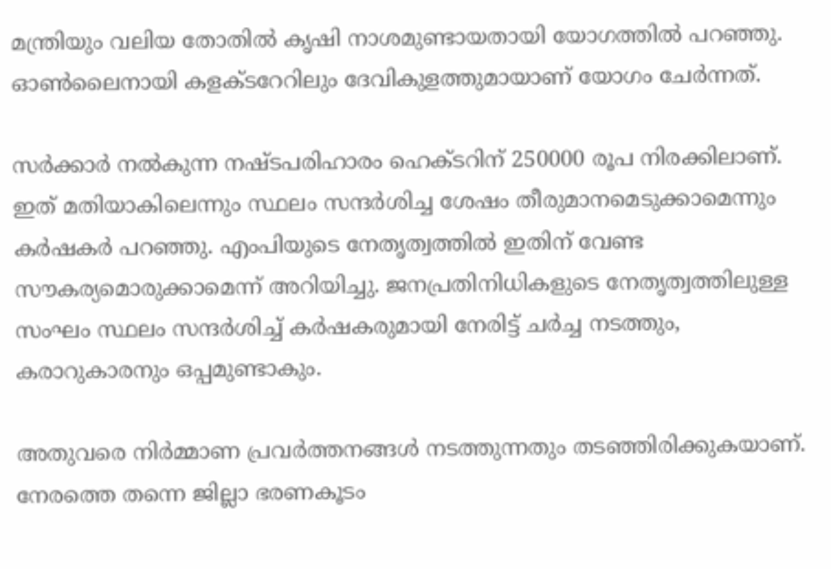മന്ത്രിയും വലിയ തോതില്‍ കൃഷി നാശമുണ്ടായതായി യോഗത്തില്‍ പറഞ്ഞു. ഓണ്‍ലൈനായി കളക്ടറേറിലും ദേവികുളത്തുമായാണ് യോഗം ചേര്‍ന്നത്.

സര്‍ക്കാര്‍ നല്‍കുന്ന നഷ്ടപരിഹാരം ഹെക്ടറിന് 250000 രൂപ നിരക്കിലാണ്. ഇത് മതിയാകിലെന്നും സ്ഥലം സന്ദര്‍ശിച്ച ശേഷം തീരുമാനമെടുക്കാമെന്നും കര്‍ഷകര്‍ പറഞ്ഞു. എംപിയുടെ നേതൃത്വത്തില്‍ ഇതിന് വേണ്ട സൗകര്യമൊരുക്കാമെന്ന് അറിയിച്ചു. ജനപ്രതിനിധികളുടെ നേതൃത്വത്തിലുള്ള സംഘം സ്ഥലം സന്ദര്‍ശിച്ച് കര്‍ഷകരുമായി നേരിട്ട് ചര്‍ച്ച നടത്തും, കരാറുകാരനും ഒപ്പമുണ്ടാകും.

അതുവരെ നിര്‍മ്മാണ പ്രവര്‍ത്തനങ്ങള്‍ നടത്തുന്നതും തടഞ്ഞിരിക്കുകയാണ്. നേരത്തെ തന്നെ ജില്ലാ ഭരണകൂടം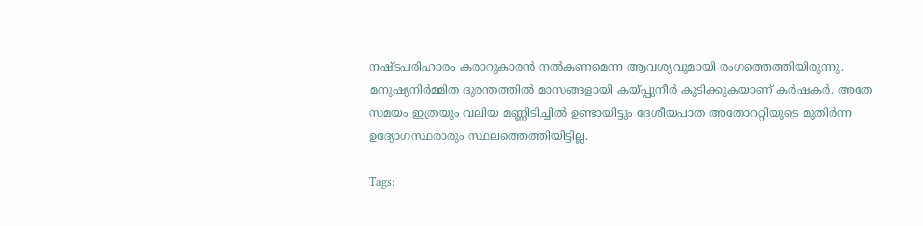നഷ്ടപരിഹാരം കരാറുകാരന്‍ നല്‍കണമെന്ന ആവശ്യവുമായി രംഗത്തെത്തിയിരുന്നു. മനുഷ്യനിര്‍മ്മിത ദുരന്തത്തില്‍ മാസങ്ങളായി കയ്‌പ്പുനീര്‍ കുടിക്കുകയാണ് കര്‍ഷകര്‍. അതേ സമയം ഇത്രയും വലിയ മണ്ണിടിച്ചില്‍ ഉണ്ടായിട്ടും ദേശീയപാത അതോററ്റിയുടെ മുതിര്‍ന്ന ഉദ്യോഗസ്ഥരാരും സ്ഥലത്തെത്തിയിട്ടില്ല.

Tags: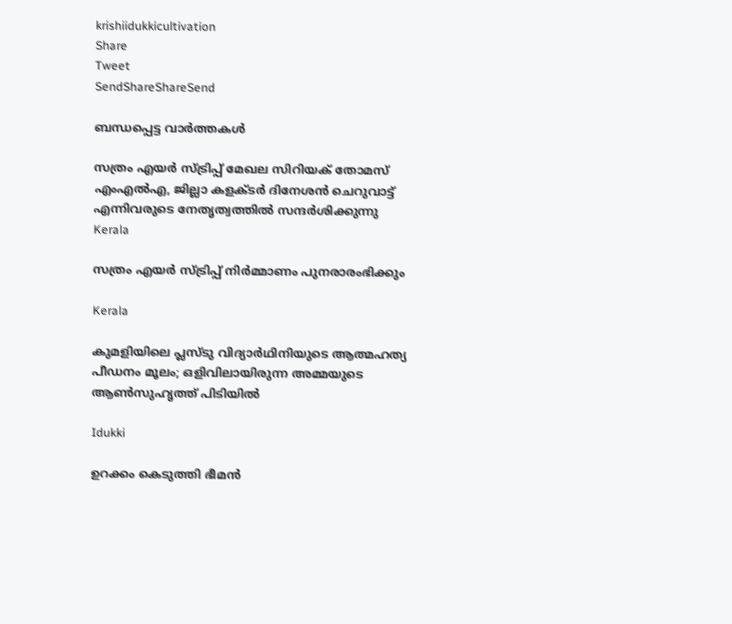krishiidukkicultivation
Share
Tweet
SendShareShareSend

ബന്ധപ്പെട്ട വാര്‍ത്തകള്‍

സത്രം എയര്‍ സ്ട്രിപ്പ് മേഖല സിറിയക് തോമസ് എംഎല്‍എ, ജില്ലാ കളക്ടര്‍ ദിനേശന്‍ ചെറുവാട്ട് എന്നിവരുടെ നേതൃത്വത്തില്‍ സന്ദര്‍ശിക്കുന്നു
Kerala

സത്രം എയര്‍ സ്ട്രിപ്പ് നിര്‍മ്മാണം പുനരാരംഭിക്കും

Kerala

കുമളിയിലെ പ്ലസ്‌ടു വിദ്യാർഥിനിയുടെ ആത്മഹത്യ പീഡനം മൂലം; ഒളിവിലായിരുന്ന അമ്മയുടെ ആണ്‍സുഹൃത്ത് പിടിയില്‍

Idukki

ഉറക്കം കെടുത്തി ഭീമന്‍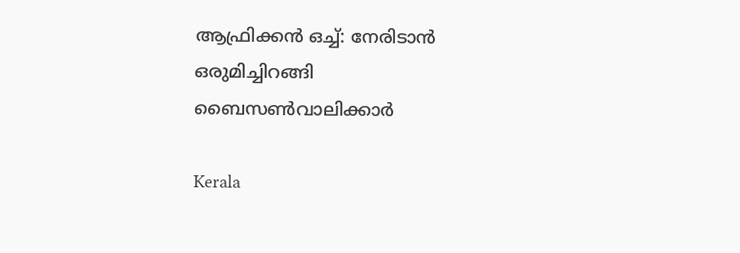ആഫ്രിക്കന്‍ ഒച്ച്: നേരിടാന്‍ ഒരുമിച്ചിറങ്ങി ബൈസണ്‍വാലിക്കാര്‍

Kerala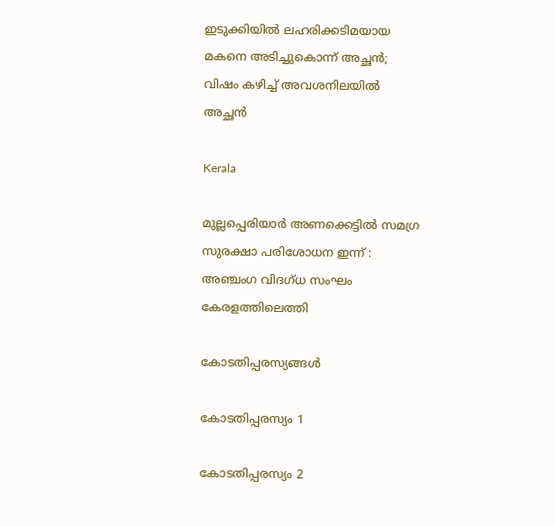ഇടുക്കിയിൽ ലഹരിക്കടിമയായ മകനെ അടിച്ചുകൊന്ന് അച്ഛൻ; വിഷം കഴിച്ച് അവശനിലയിൽ അച്ഛൻ

Kerala

മുല്ലപ്പെരിയാര്‍ അണക്കെട്ടില്‍ സമഗ്ര സുരക്ഷാ പരിശോധന ഇന്ന് : അഞ്ചംഗ വിദഗ്ധ സംഘം കേരളത്തിലെത്തി

കോടതിപ്പരസ്യങ്ങള്‍

കോടതിപ്പരസ്യം 1

കോടതിപ്പരസ്യം 2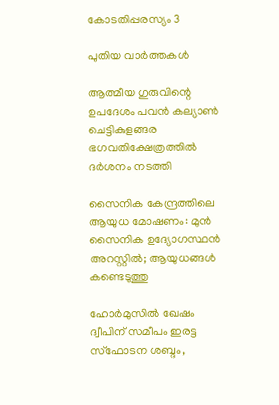കോടതിപ്പരസ്യം 3

പുതിയ വാര്‍ത്തകള്‍

ആത്മീയ ഗുരുവിന്റെ ഉപദേശം പവന്‍ കല്യാണ്‍ ചെട്ടികുളങ്ങര ഭഗവതിക്ഷേത്രത്തില്‍ ദര്‍ശനം നടത്തി

സൈനിക കേന്ദ്രത്തിലെ ആയുധ മോഷണം: മുന്‍ സൈനിക ഉദ്യോഗസ്ഥന്‍ അറസ്റ്റില്‍; ആയുധങ്ങള്‍ കണ്ടെടുത്തു

ഹോർമുസിൽ ഖേഷം ദ്വീപിന് സമീപം ഇരട്ട സ്ഫോടന ശബ്ദം,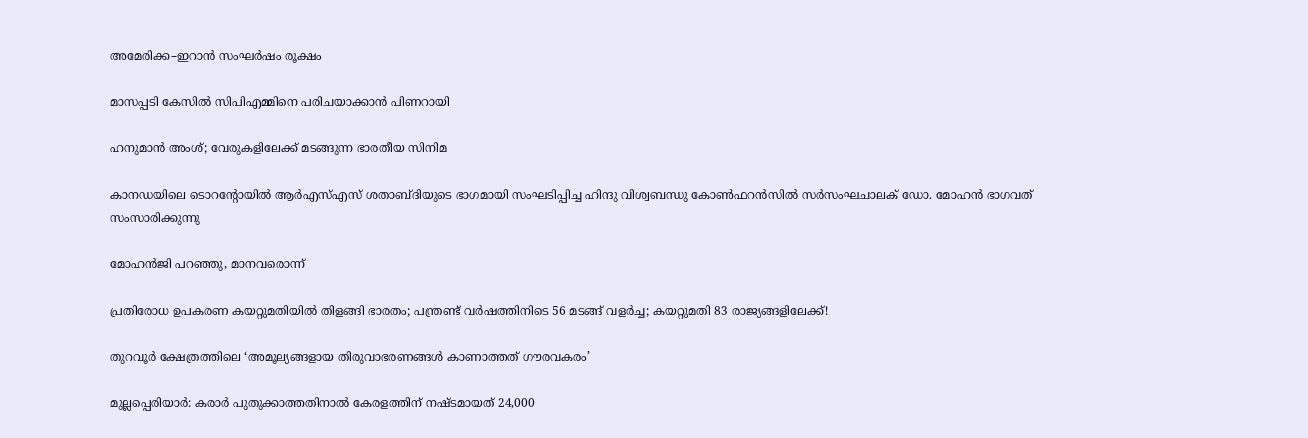അമേരിക്ക–ഇറാൻ സംഘർഷം രൂക്ഷം

മാസപ്പടി കേസില്‍ സിപിഎമ്മിനെ പരിചയാക്കാന്‍ പിണറായി

ഹനുമാന്‍ അംശ്; വേരുകളിലേക്ക് മടങ്ങുന്ന ഭാരതീയ സിനിമ

കാനഡയിലെ ടൊറന്റോയില്‍ ആര്‍എസ്എസ് ശതാബ്ദിയുടെ ഭാഗമായി സംഘടിപ്പിച്ച ഹിന്ദു വിശ്വബന്ധു കോണ്‍ഫറന്‍സില്‍ സര്‍സംഘചാലക് ഡോ. മോഹന്‍ ഭാഗവത് സംസാരിക്കുന്നു

മോഹന്‍ജി പറഞ്ഞു, മാനവരൊന്ന്

പ്രതിരോധ ഉപകരണ കയറ്റുമതിയില്‍ തിളങ്ങി ഭാരതം; പന്ത്രണ്ട് വര്‍ഷത്തിനിടെ 56 മടങ്ങ് വളര്‍ച്ച; കയറ്റുമതി 83 രാജ്യങ്ങളിലേക്ക്!

തുറവൂര്‍ ക്ഷേത്രത്തിലെ ‘അമൂല്യങ്ങളായ തിരുവാഭരണങ്ങള്‍ കാണാത്തത് ഗൗരവകരം’

മുല്ലപ്പെരിയാര്‍: കരാര്‍ പുതുക്കാത്തതിനാല്‍ കേരളത്തിന് നഷ്ടമായത് 24,000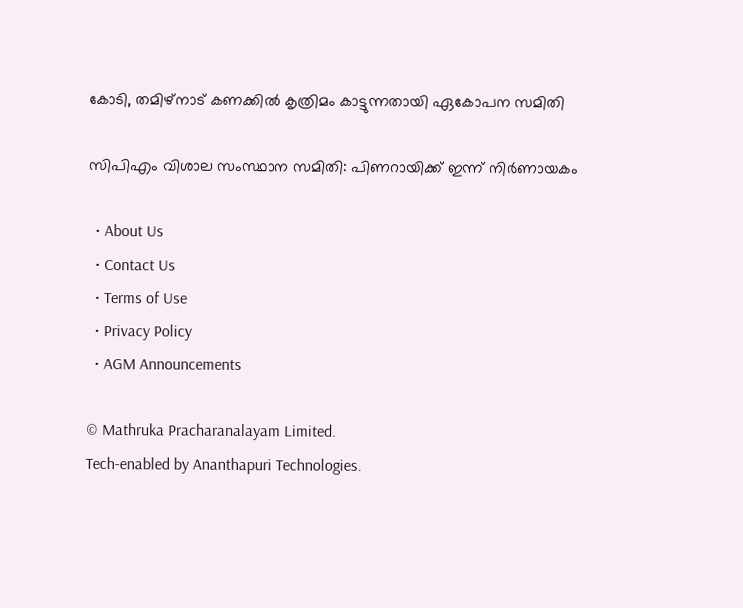കോടി, തമിഴ്‌നാട് കണക്കില്‍ കൃത്രിമം കാട്ടുന്നതായി ഏകോപന സമിതി

സിപിഎം വിശാല സംസ്ഥാന സമിതി: പിണറായിക്ക് ഇന്ന് നിര്‍ണായകം

  • About Us
  • Contact Us
  • Terms of Use
  • Privacy Policy
  • AGM Announcements

© Mathruka Pracharanalayam Limited.
Tech-enabled by Ananthapuri Technologies.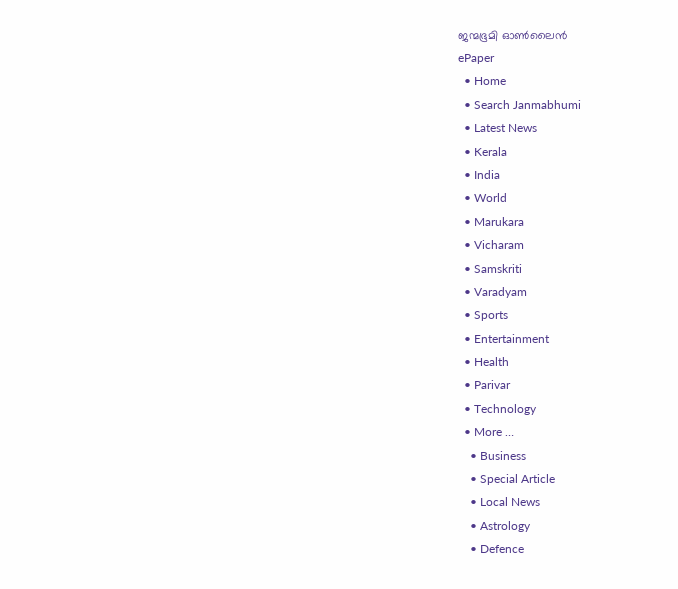ജന്മഭൂമി ഓണ്‍ലൈന്‍
ePaper
  • Home
  • Search Janmabhumi
  • Latest News
  • Kerala
  • India
  • World
  • Marukara
  • Vicharam
  • Samskriti
  • Varadyam
  • Sports
  • Entertainment
  • Health
  • Parivar
  • Technology
  • More …
    • Business
    • Special Article
    • Local News
    • Astrology
    • Defence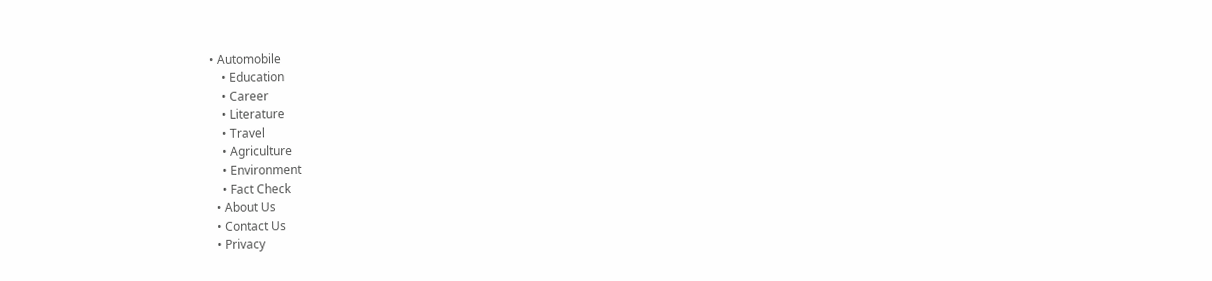• Automobile
    • Education
    • Career
    • Literature
    • Travel
    • Agriculture
    • Environment
    • Fact Check
  • About Us
  • Contact Us
  • Privacy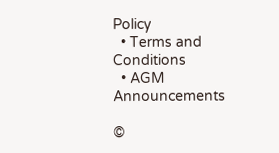Policy
  • Terms and Conditions
  • AGM Announcements

©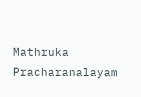Mathruka Pracharanalayam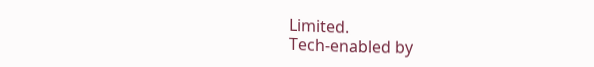Limited.
Tech-enabled by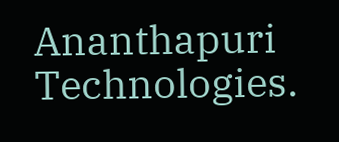Ananthapuri Technologies.